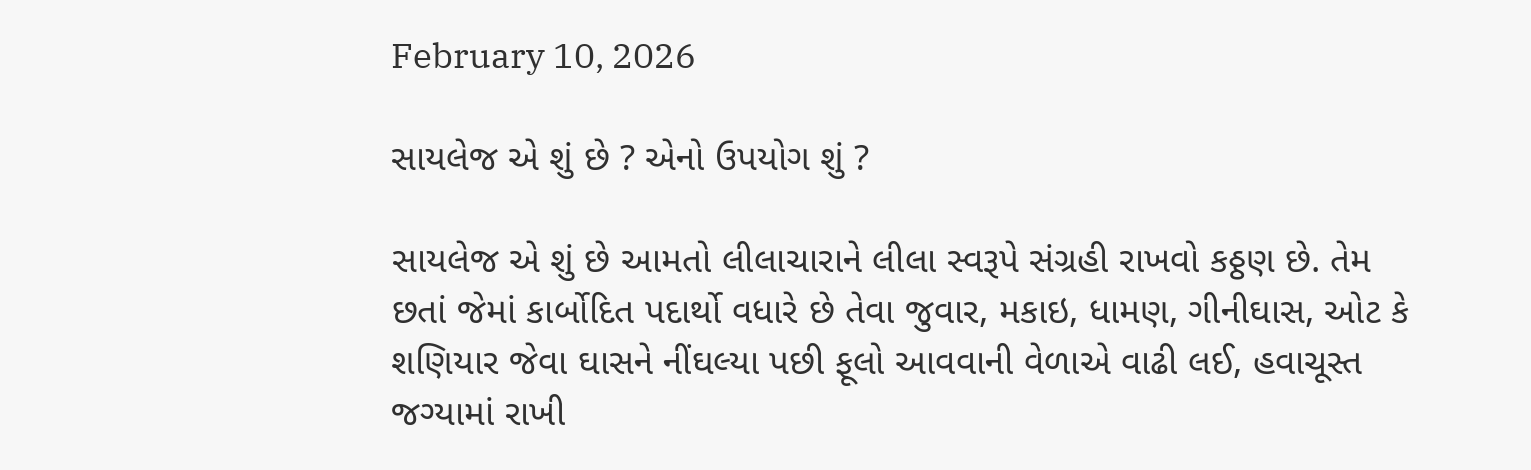February 10, 2026

સાયલેજ એ શું છે ? એનો ઉપયોગ શું ?

સાયલેજ એ શું છે આમતો લીલાચારાને લીલા સ્વરૂપે સંગ્રહી રાખવો કઠ્ઠણ છે. તેમ છતાં જેમાં કાર્બોદિત પદાર્થો વધારે છે તેવા જુવાર, મકાઇ, ધામણ, ગીનીઘાસ, ઓટ કે શણિયાર જેવા ઘાસને નીંઘલ્યા પછી ફૂલો આવવાની વેળાએ વાઢી લઈ, હવાચૂસ્ત જગ્યામાં રાખી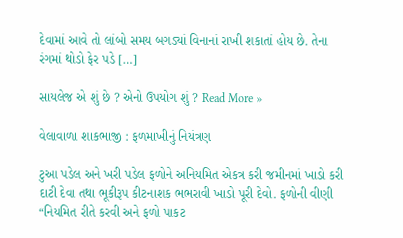દેવામાં આવે તો લાંબો સમય બગડ્યાં વિનાનાં રાખી શકાતાં હોય છે. તેના રંગમાં થોડો ફેર પડે […]

સાયલેજ એ શું છે ? એનો ઉપયોગ શું ? Read More »

વેલાવાળા શાકભાજી : ફળમાખીનું નિયંત્રણ

ટુઆ પડેલ અને ખરી પડેલ ફળોને અનિયમિત એકત્ર કરી જમીનમાં ખાડો કરી દાટી દેવા તથા ભૂકીરૂપ કીટનાશક ભભરાવી ખાડો પૂરી દેવો. ફળોની વીણી “નિયમિત રીતે કરવી અને ફળો પાકટ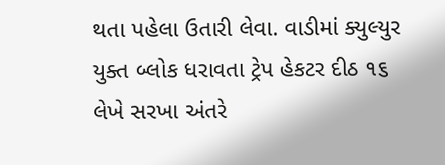થતા પહેલા ઉતારી લેવા. વાડીમાં ક્યુલ્યુર યુક્ત બ્લોક ધરાવતા ટ્રેપ હેકટર દીઠ ૧૬ લેખે સરખા અંતરે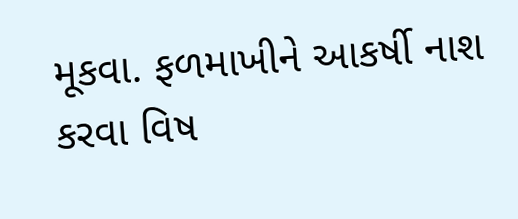મૂકવા. ફળમાખીને આકર્ષી નાશ કરવા વિષ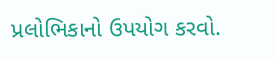પ્રલોભિકાનો ઉપયોગ કરવો.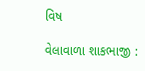વિષ

વેલાવાળા શાકભાજી :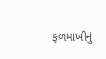ફળમાખીનું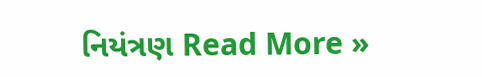નિયંત્રણ Read More »